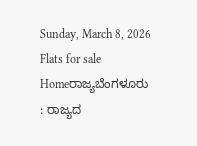Sunday, March 8, 2026
Flats for sale
Homeರಾಜ್ಯಬೆಂಗಳೂರು : ರಾಜ್ಯದ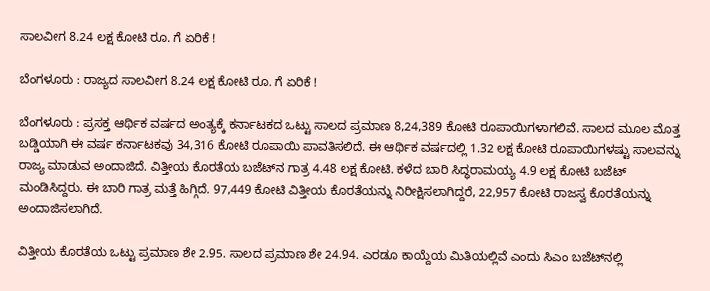ಸಾಲವೀಗ 8.24 ಲಕ್ಷ ಕೋಟಿ ರೂ. ಗೆ ಏರಿಕೆ !

ಬೆಂಗಳೂರು : ರಾಜ್ಯದ ಸಾಲವೀಗ 8.24 ಲಕ್ಷ ಕೋಟಿ ರೂ. ಗೆ ಏರಿಕೆ !

ಬೆಂಗಳೂರು : ಪ್ರಸಕ್ತ ಆರ್ಥಿಕ ವರ್ಷದ ಅಂತ್ಯಕ್ಕೆ ಕರ್ನಾಟಕದ ಒಟ್ಟು ಸಾಲದ ಪ್ರಮಾಣ 8,24,389 ಕೋಟಿ ರೂಪಾಯಿಗಳಾಗಲಿವೆ. ಸಾಲದ ಮೂಲ ಮೊತ್ತ ಬಡ್ಡಿಯಾಗಿ ಈ ವರ್ಷ ಕರ್ನಾಟಕವು 34,316 ಕೋಟಿ ರೂಪಾಯಿ ಪಾವತಿಸಲಿದೆ. ಈ ಆರ್ಥಿಕ ವರ್ಷದಲ್ಲಿ 1.32 ಲಕ್ಷ ಕೋಟಿ ರೂಪಾಯಿಗಳಷ್ಟು ಸಾಲವನ್ನು ರಾಜ್ಯ ಮಾಡುವ ಅಂದಾಜಿದೆ. ವಿತ್ತೀಯ ಕೊರತೆಯ ಬಜೆಟ್‌ನ ಗಾತ್ರ 4.48 ಲಕ್ಷ ಕೋಟಿ. ಕಳೆದ ಬಾರಿ ಸಿದ್ಧರಾಮಯ್ಯ 4.9 ಲಕ್ಷ ಕೋಟಿ ಬಜೆಟ್ ಮಂಡಿಸಿದ್ದರು. ಈ ಬಾರಿ ಗಾತ್ರ ಮತ್ತೆ ಹಿಗ್ಗಿದೆ. 97,449 ಕೋಟಿ ವಿತ್ತೀಯ ಕೊರತೆಯನ್ನು ನಿರೀಕ್ಷಿಸಲಾಗಿದ್ದರೆ, 22,957 ಕೋಟಿ ರಾಜಸ್ವ ಕೊರತೆಯನ್ನು
ಅಂದಾಜಿಸಲಾಗಿದೆ.

ವಿತ್ತೀಯ ಕೊರತೆಯ ಒಟ್ಟು ಪ್ರಮಾಣ ಶೇ 2.95. ಸಾಲದ ಪ್ರಮಾಣ ಶೇ 24.94. ಎರಡೂ ಕಾಯ್ದೆಯ ಮಿತಿಯಲ್ಲಿವೆ ಎಂದು ಸಿಎಂ ಬಜೆಟ್‌ನಲ್ಲಿ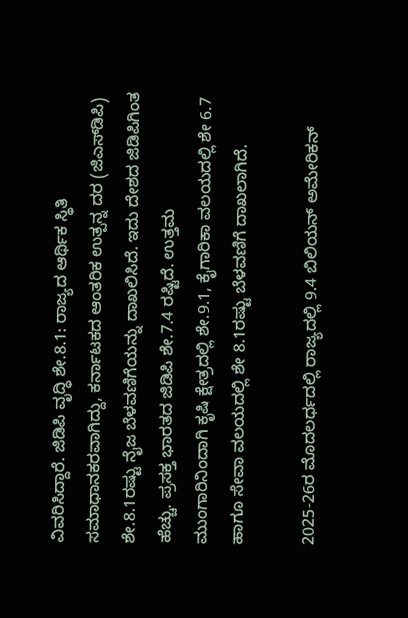ವಿವರಿಸಿದ್ದಾರೆ. ಜಿಡಿಪಿ ವೃದ್ಧಿ ಶೇ.8.1: ರಾಜ್ಯದ ಆರ್ಥಿಕ ಸ್ಥಿತಿ ಸಮಾಧಾನಕರವಾಗಿದ್ದು, ಕರ್ನಾಟಕದ ಆಂತರಿಕ ಉತ್ಪನ್ನ ದರ (ಜಿಎಸ್‌ಡಿಪಿ) ಶೇ.8.1ರಷ್ಟು ನೈಜ ಬೆಳವಣಿಗೆಯನ್ನು ದಾಖಲಿಸಿದೆ. ಇದು ದೇಶದ ಜಿಡಿಪಿಗಿಂತ ಹೆಚ್ಚು. ಪ್ರಸಕ್ತ ಭಾರತದ ಜಿಡಿಪಿ ಶೇ.7.4 ರಷ್ಟಿದೆ. ಉತ್ತಮ ಮುಂಗಾರಿನಿಂದಾಗಿ ಕೃಷಿ ಕ್ಷೇತ್ರದಲ್ಲಿ ಶೇ.9.1, ಕೈಗಾರಿಕಾ ವಲಯದಲ್ಲಿ ಶೇ 6.7 ಹಾಗೂ ಸೇವಾ ವಲಯದಲ್ಲಿ ಶೇ 8.1ರಷ್ಟು ಬೆಳವಣಿಗೆ ದಾಖಲಾಗಿದೆ.

2025-26ರ ಮೊದಲರ್ಧದಲ್ಲಿ ರಾಜ್ಯದಲ್ಲಿ 9.4 ಬಿಲಿಯನ್ ಅಮೇರಿಕನ್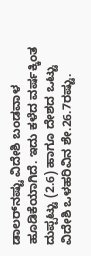ಡಾಲರ್‌ನಷ್ಟು ವಿದೇಶಿ ಬಂಡವಾಳ ಹೂಡಿಕೆಯಾಗಿದೆ. ಇದು ಕಳೆದ ವರ್ಷಕ್ಕಿಂತ ದುಪ್ಪಟ್ಟು (2.6) ಹಾಗೂ ದೇಶದ ಒಟ್ಟು ವಿದೇಶಿ ಒಳಹರಿವಿನ ಶೇ.26.7ರಷ್ಟು.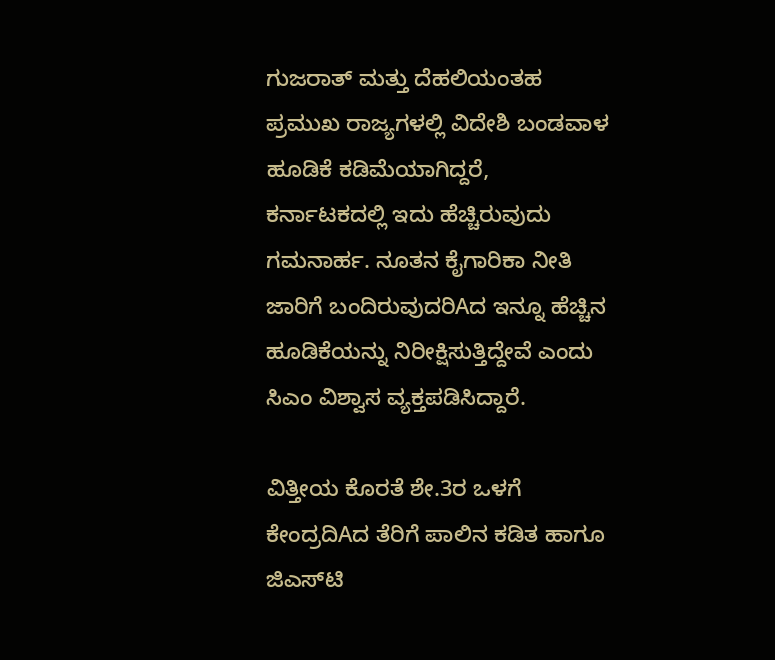ಗುಜರಾತ್ ಮತ್ತು ದೆಹಲಿಯಂತಹ ಪ್ರಮುಖ ರಾಜ್ಯಗಳಲ್ಲಿ ವಿದೇಶಿ ಬಂಡವಾಳ ಹೂಡಿಕೆ ಕಡಿಮೆಯಾಗಿದ್ದರೆ, ಕರ್ನಾಟಕದಲ್ಲಿ ಇದು ಹೆಚ್ಚಿರುವುದು ಗಮನಾರ್ಹ. ನೂತನ ಕೈಗಾರಿಕಾ ನೀತಿ ಜಾರಿಗೆ ಬಂದಿರುವುದರಿAದ ಇನ್ನೂ ಹೆಚ್ಚಿನ ಹೂಡಿಕೆಯನ್ನು ನಿರೀಕ್ಷಿಸುತ್ತಿದ್ದೇವೆ ಎಂದು ಸಿಎಂ ವಿಶ್ವಾಸ ವ್ಯಕ್ತಪಡಿಸಿದ್ದಾರೆ.

ವಿತ್ತೀಯ ಕೊರತೆ ಶೇ.3ರ ಒಳಗೆ ಕೇಂದ್ರದಿAದ ತೆರಿಗೆ ಪಾಲಿನ ಕಡಿತ ಹಾಗೂ ಜಿಎಸ್‌ಟಿ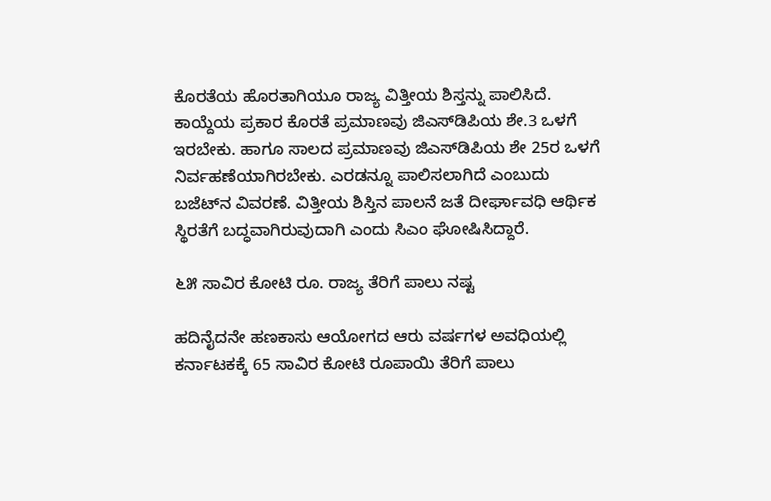ಕೊರತೆಯ ಹೊರತಾಗಿಯೂ ರಾಜ್ಯ ವಿತ್ತೀಯ ಶಿಸ್ತನ್ನು ಪಾಲಿಸಿದೆ. ಕಾಯ್ದೆಯ ಪ್ರಕಾರ ಕೊರತೆ ಪ್ರಮಾಣವು ಜಿಎಸ್‌ಡಿಪಿಯ ಶೇ.3 ಒಳಗೆ ಇರಬೇಕು. ಹಾಗೂ ಸಾಲದ ಪ್ರಮಾಣವು ಜಿಎಸ್‌ಡಿಪಿಯ ಶೇ 25ರ ಒಳಗೆ ನಿರ್ವಹಣೆಯಾಗಿರಬೇಕು. ಎರಡನ್ನೂ ಪಾಲಿಸಲಾಗಿದೆ ಎಂಬುದು ಬಜೆಟ್‌ನ ವಿವರಣೆ. ವಿತ್ತೀಯ ಶಿಸ್ತಿನ ಪಾಲನೆ ಜತೆ ದೀರ್ಘಾವಧಿ ಆರ್ಥಿಕ ಸ್ಥಿರತೆಗೆ ಬದ್ಧವಾಗಿರುವುದಾಗಿ ಎಂದು ಸಿಎಂ ಘೋಷಿಸಿದ್ದಾರೆ.

೬೫ ಸಾವಿರ ಕೋಟಿ ರೂ. ರಾಜ್ಯ ತೆರಿಗೆ ಪಾಲು ನಷ್ಟ

ಹದಿನೈದನೇ ಹಣಕಾಸು ಆಯೋಗದ ಆರು ವರ್ಷಗಳ ಅವಧಿಯಲ್ಲಿ ಕರ್ನಾಟಕಕ್ಕೆ 65 ಸಾವಿರ ಕೋಟಿ ರೂಪಾಯಿ ತೆರಿಗೆ ಪಾಲು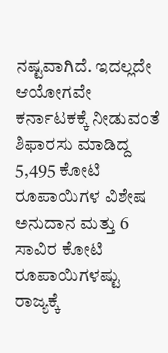ನಷ್ಟವಾಗಿದೆ. ಇದಲ್ಲದೇ ಆಯೋಗವೇ ಕರ್ನಾಟಕಕ್ಕೆ ನೀಡುವಂತೆ ಶಿಫಾರಸು ಮಾಡಿದ್ದ 5,495 ಕೋಟಿ ರೂಪಾಯಿಗಳ ವಿಶೇಷ ಅನುದಾನ ಮತ್ತು 6 ಸಾವಿರ ಕೋಟಿ ರೂಪಾಯಿಗಳಷ್ಟು ರಾಜ್ಯಕ್ಕೆ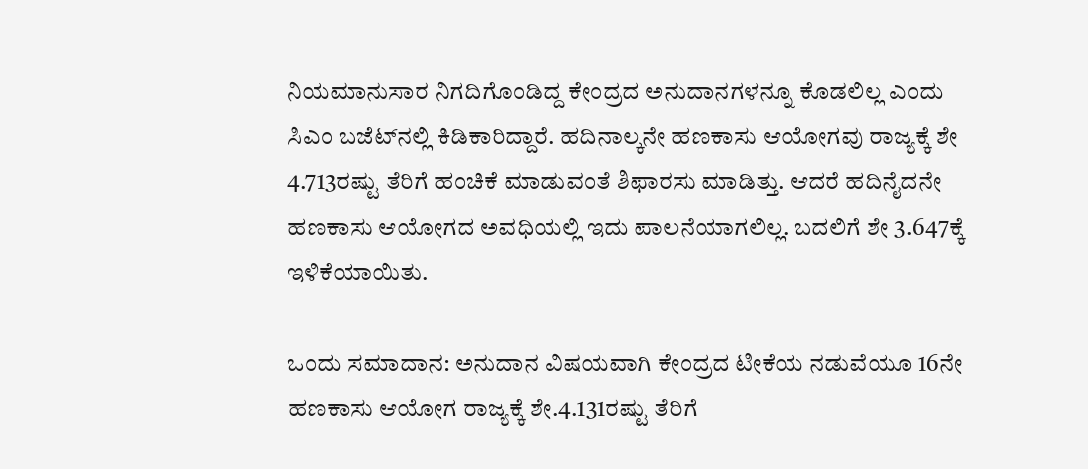ನಿಯಮಾನುಸಾರ ನಿಗದಿಗೊಂಡಿದ್ದ ಕೇಂದ್ರದ ಅನುದಾನಗಳನ್ನೂ ಕೊಡಲಿಲ್ಲ ಎಂದು ಸಿಎಂ ಬಜೆಟ್‌ನಲ್ಲಿ ಕಿಡಿಕಾರಿದ್ದಾರೆ. ಹದಿನಾಲ್ಕನೇ ಹಣಕಾಸು ಆಯೋಗವು ರಾಜ್ಯಕ್ಕೆ ಶೇ 4.713ರಷ್ಟು ತೆರಿಗೆ ಹಂಚಿಕೆ ಮಾಡುವಂತೆ ಶಿಫಾರಸು ಮಾಡಿತ್ತು. ಆದರೆ ಹದಿನೈದನೇ ಹಣಕಾಸು ಆಯೋಗದ ಅವಧಿಯಲ್ಲಿ ಇದು ಪಾಲನೆಯಾಗಲಿಲ್ಲ. ಬದಲಿಗೆ ಶೇ 3.647ಕ್ಕೆ ಇಳಿಕೆಯಾಯಿತು.

ಒಂದು ಸಮಾದಾನ: ಅನುದಾನ ವಿಷಯವಾಗಿ ಕೇಂದ್ರದ ಟೀಕೆಯ ನಡುವೆಯೂ 16ನೇ ಹಣಕಾಸು ಆಯೋಗ ರಾಜ್ಯಕ್ಕೆ ಶೇ.4.131ರಷ್ಟು ತೆರಿಗೆ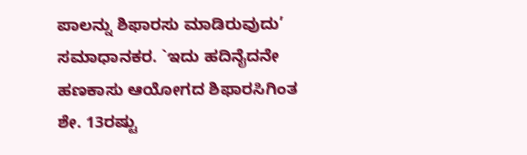ಪಾಲನ್ನು ಶಿಫಾರಸು ಮಾಡಿರುವುದು’ ಸಮಾಧಾನಕರ. `ಇದು ಹದಿನೈದನೇ ಹಣಕಾಸು ಆಯೋಗದ ಶಿಫಾರಸಿಗಿಂತ ಶೇ. 13ರಷ್ಟು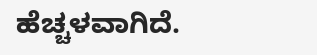ಹೆಚ್ಚಳವಾಗಿದೆ.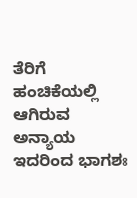ತೆರಿಗೆ ಹಂಚಿಕೆಯಲ್ಲಿ ಆಗಿರುವ ಅನ್ಯಾಯ ಇದರಿಂದ ಭಾಗಶಃ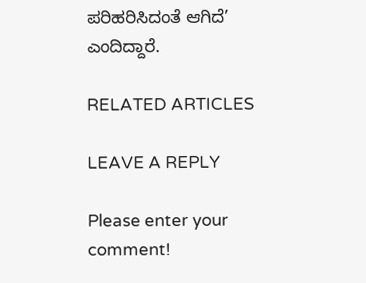ಪರಿಹರಿಸಿದಂತೆ ಆಗಿದೆ’ ಎಂದಿದ್ದಾರೆ.

RELATED ARTICLES

LEAVE A REPLY

Please enter your comment!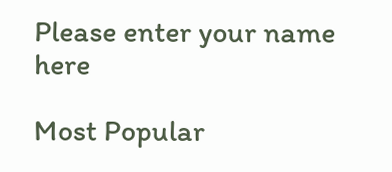Please enter your name here

Most Popular